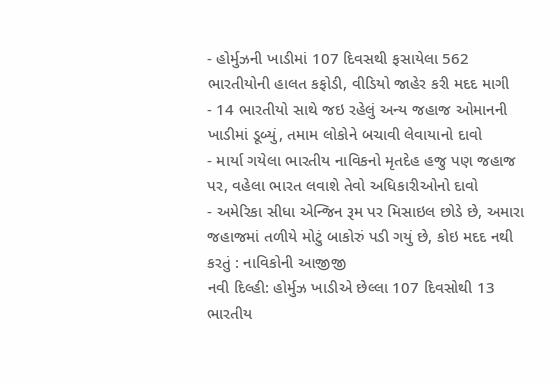- હોર્મુઝની ખાડીમાં 107 દિવસથી ફસાયેલા 562 ભારતીયોની હાલત કફોડી, વીડિયો જાહેર કરી મદદ માગી
- 14 ભારતીયો સાથે જઇ રહેલું અન્ય જહાજ ઓમાનની ખાડીમાં ડૂબ્યું, તમામ લોકોને બચાવી લેવાયાનો દાવો
- માર્યા ગયેલા ભારતીય નાવિકનો મૃતદેહ હજુ પણ જહાજ પર, વહેલા ભારત લવાશે તેવો અધિકારીઓનો દાવો
- અમેરિકા સીધા એન્જિન રૂમ પર મિસાઇલ છોડે છે, અમારા જહાજમાં તળીયે મોટું બાકોરું પડી ગયું છે, કોઇ મદદ નથી કરતું : નાવિકોની આજીજી
નવી દિલ્હી: હોર્મુઝ ખાડીએ છેલ્લા 107 દિવસોથી 13 ભારતીય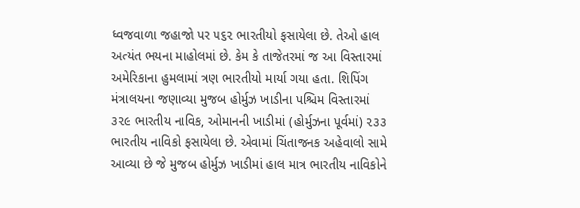ધ્વજવાળા જહાજો પર ૫૬૨ ભારતીયો ફસાયેલા છે. તેઓ હાલ અત્યંત ભયના માહોલમાં છે. કેમ કે તાજેતરમાં જ આ વિસ્તારમાં અમેરિકાના હુમલામાં ત્રણ ભારતીયો માર્યા ગયા હતા. શિપિંગ મંત્રાલયના જણાવ્યા મુજબ હોર્મુઝ ખાડીના પશ્ચિમ વિસ્તારમાં ૩૨૯ ભારતીય નાવિક, ઓમાનની ખાડીમાં (હોર્મુઝના પૂર્વમાં) ૨૩૩ ભારતીય નાવિકો ફસાયેલા છે. એવામાં ચિંતાજનક અહેવાલો સામે આવ્યા છે જે મુજબ હોર્મુઝ ખાડીમાં હાલ માત્ર ભારતીય નાવિકોને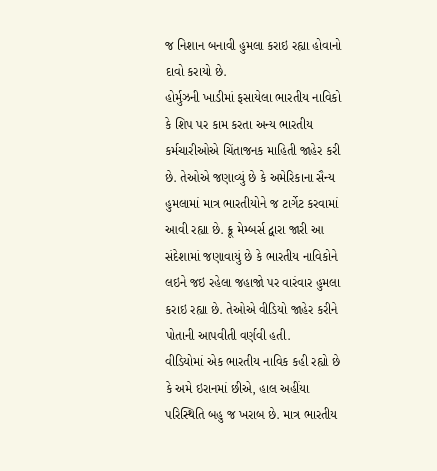જ નિશાન બનાવી હુમલા કરાઇ રહ્યા હોવાનો દાવો કરાયો છે.
હોર્મુઝની ખાડીમાં ફસાયેલા ભારતીય નાવિકો કે શિપ પર કામ કરતા અન્ય ભારતીય કર્મચારીઓએ ચિંતાજનક માહિતી જાહેર કરી છે. તેઓએ જણાવ્યું છે કે અમેરિકાના સૈન્ય હુમલામાં માત્ર ભારતીયોને જ ટાર્ગેટ કરવામાં આવી રહ્યા છે. ક્રૂ મેમ્બર્સ દ્વારા જારી આ સંદેશામાં જણાવાયું છે કે ભારતીય નાવિકોને લઇને જઇ રહેલા જહાજો પર વારંવાર હુમલા કરાઇ રહ્યા છે. તેઓએ વીડિયો જાહેર કરીને પોતાની આપવીતી વર્ણવી હતી.
વીડિયોમાં એક ભારતીય નાવિક કહી રહ્યો છે કે અમે ઇરાનમાં છીએ, હાલ અહીંયા પરિસ્થિતિ બહુ જ ખરાબ છે. માત્ર ભારતીય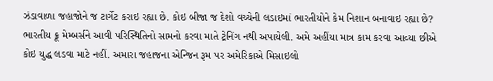ઝંડાવાળા જહાજોને જ ટાર્ગેટ કરાઇ રહ્યા છે. કોઇ બીજા જ દેશો વચ્ચેની લડાઇમાં ભારતીયોને કેમ નિશાન બનાવાઇ રહ્યા છે? ભારતીય ક્રૂ મેમ્બર્સને આવી પરિસ્થિતિનો સામનો કરવા માતે ટ્રેનિંગ નથી અપાયેલી. અમે અહીંયા માત્ર કામ કરવા આવ્યા છીએ કોઇ યુદ્ધ લડવા માટે નહીં. અમારા જહાજના એન્જિન રૂમ પર અમેરિકાએ મિસાઇલો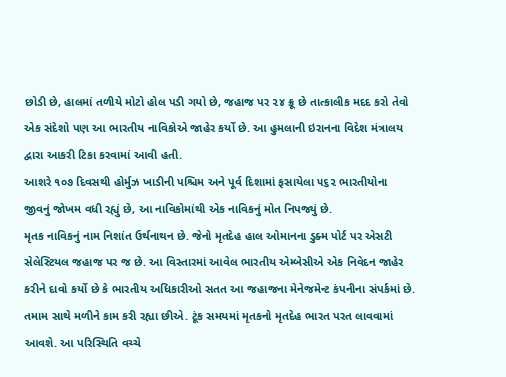છોડી છે, હાલમાં તળીયે મોટો હોલ પડી ગયો છે, જહાજ પર ૨૪ ક્રૂ છે તાત્કાલીક મદદ કરો તેવો એક સંદેશો પણ આ ભારતીય નાવિકોએ જાહેર કર્યો છે. આ હુમલાની ઇરાનના વિદેશ મંત્રાલય દ્વારા આકરી ટિકા કરવામાં આવી હતી.
આશરે ૧૦૭ દિવસથી હોર્મુઝ ખાડીની પશ્ચિમ અને પૂર્વ દિશામાં ફસાયેલા ૫૬૨ ભારતીયોના જીવનું જોખમ વધી રહ્યું છે, આ નાવિકોમાંથી એક નાવિકનું મોત નિપજ્યું છે.
મૃતક નાવિકનું નામ નિશાંત ઉર્થનાથન છે. જેનો મૃતદેહ હાલ ઓમાનના ડુક્મ પોર્ટ પર એસટી સેલેસ્ટિયલ જહાજ પર જ છે. આ વિસ્તારમાં આવેલ ભારતીય એમ્બેસીએ એક નિવેદન જાહેર કરીને દાવો કર્યો છે કે ભારતીય અધિકારીઓ સતત આ જહાજના મેનેજમેન્ટ કંપનીના સંપર્કમાં છે.
તમામ સાથે મળીને કામ કરી રહ્યા છીએ. ટૂંક સમયમાં મૃતકનો મૃતદેહ ભારત પરત લાવવામાં આવશે. આ પરિસ્થિતિ વચ્ચે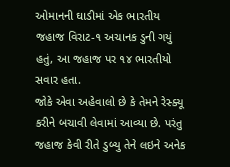ઓમાનની ઘાડીમાં એક ભારતીય જહાજ વિરાટ-૧ અચાનક ડુની ગયું હતું, આ જહાજ પર ૧૪ ભારતીયો સવાર હતા.
જોકે એવા અહેવાલો છે કે તેમને રેસ્ક્યૂ કરીને બચાવી લેવામાં આવ્યા છે. પરંતુ જહાજ કેવી રીતે ડુબ્યુ તેને લઇને અનેક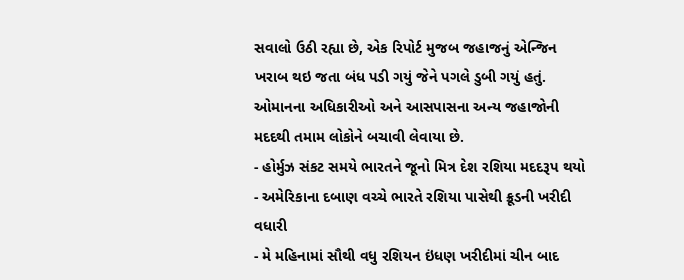સવાલો ઉઠી રહ્યા છે, એક રિપોર્ટ મુજબ જહાજનું એન્જિન ખરાબ થઇ જતા બંધ પડી ગયું જેને પગલે ડુબી ગયું હતું. ઓમાનના અધિકારીઓ અને આસપાસના અન્ય જહાજોની મદદથી તમામ લોકોને બચાવી લેવાયા છે.
- હોર્મુઝ સંકટ સમયે ભારતને જૂનો મિત્ર દેશ રશિયા મદદરૂપ થયો
- અમેરિકાના દબાણ વચ્ચે ભારતે રશિયા પાસેથી ક્રૂડની ખરીદી વધારી
- મે મહિનામાં સૌથી વધુ રશિયન ઇંધણ ખરીદીમાં ચીન બાદ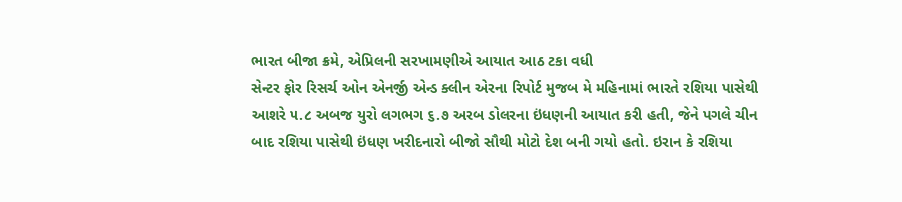ભારત બીજા ક્રમે, એપ્રિલની સરખામણીએ આયાત આઠ ટકા વધી
સેન્ટર ફોર રિસર્ચ ઓન એનર્જી એન્ડ ક્લીન એરના રિપોર્ટ મુજબ મે મહિનામાં ભારતે રશિયા પાસેથી આશરે ૫.૮ અબજ યુરો લગભગ ૬.૭ અરબ ડોલરના ઇંધણની આયાત કરી હતી, જેને પગલે ચીન બાદ રશિયા પાસેથી ઇંધણ ખરીદનારો બીજો સૌથી મોટો દેશ બની ગયો હતો. ઇરાન કે રશિયા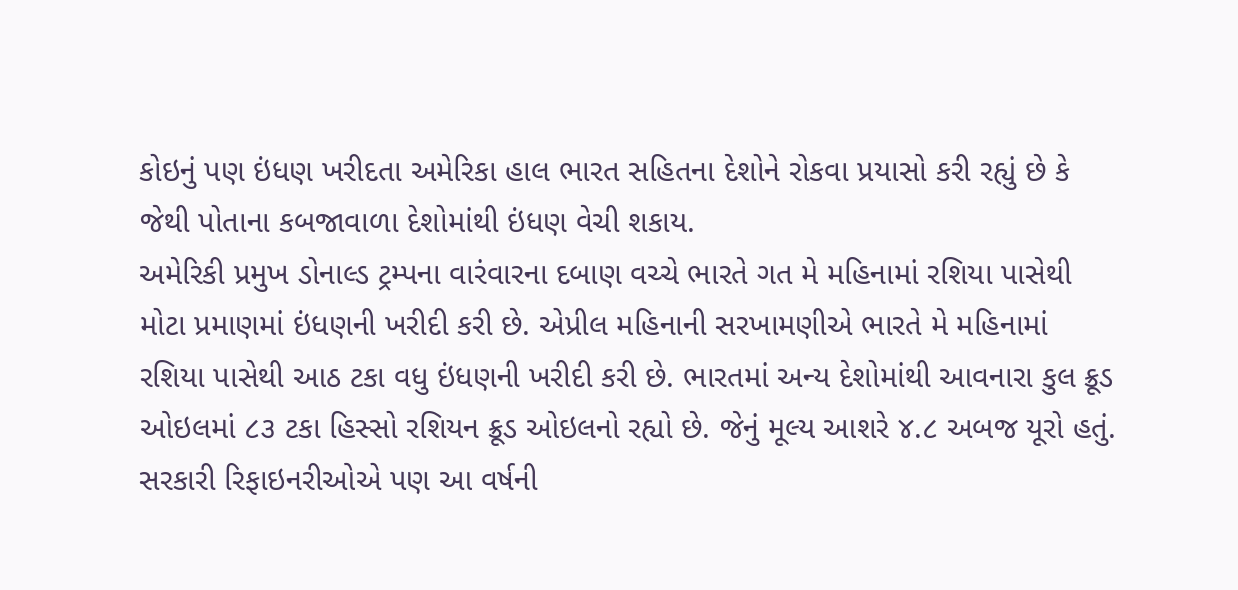કોઇનું પણ ઇંધણ ખરીદતા અમેરિકા હાલ ભારત સહિતના દેશોને રોકવા પ્રયાસો કરી રહ્યું છે કે જેથી પોતાના કબજાવાળા દેશોમાંથી ઇંધણ વેચી શકાય.
અમેરિકી પ્રમુખ ડોનાલ્ડ ટ્રમ્પના વારંવારના દબાણ વચ્ચે ભારતે ગત મે મહિનામાં રશિયા પાસેથી મોટા પ્રમાણમાં ઇંધણની ખરીદી કરી છે. એપ્રીલ મહિનાની સરખામણીએ ભારતે મે મહિનામાં રશિયા પાસેથી આઠ ટકા વધુ ઇંધણની ખરીદી કરી છે. ભારતમાં અન્ય દેશોમાંથી આવનારા કુલ ક્રૂડ ઓઇલમાં ૮૩ ટકા હિસ્સો રશિયન ક્રૂડ ઓઇલનો રહ્યો છે. જેનું મૂલ્ય આશરે ૪.૮ અબજ યૂરો હતું. સરકારી રિફાઇનરીઓએ પણ આ વર્ષની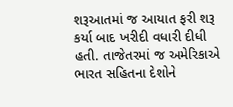શરૂઆતમાં જ આયાત ફરી શરૂ કર્યા બાદ ખરીદી વધારી દીધી હતી. તાજેતરમાં જ અમેરિકાએ ભારત સહિતના દેશોને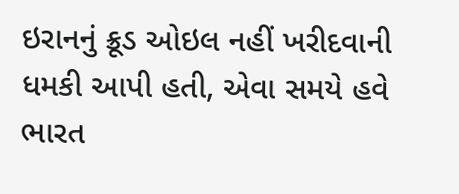ઇરાનનું ક્રૂડ ઓઇલ નહીં ખરીદવાની ધમકી આપી હતી, એવા સમયે હવે ભારત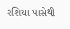રશિયા પાસેથી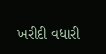ખરીદી વધારી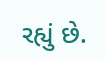રહ્યું છે.